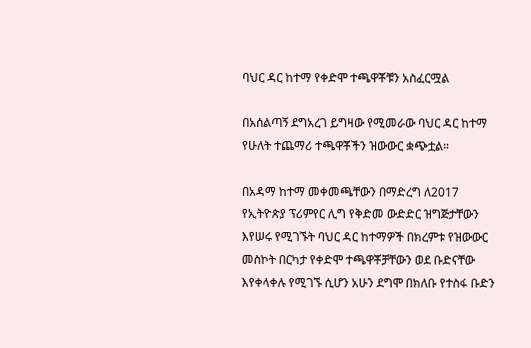ባህር ዳር ከተማ የቀድሞ ተጫዋቾቹን አስፈርሟል

በአሰልጣኝ ደግአረገ ይግዛው የሚመራው ባህር ዳር ከተማ የሁለት ተጨማሪ ተጫዋቾችን ዝውውር ቋጭቷል።

በአዳማ ከተማ መቀመጫቸውን በማድረግ ለ2017 የኢትዮጵያ ፕሪምየር ሊግ የቅድመ ውድድር ዝግጅታቸውን እየሠሩ የሚገኙት ባህር ዳር ከተማዎች በክረምቱ የዝውውር መስኮት በርካታ የቀድሞ ተጫዋቾቻቸውን ወደ ቡድናቸው እየቀላቀሉ የሚገኙ ሲሆን አሁን ደግሞ በክለቡ የተስፋ ቡድን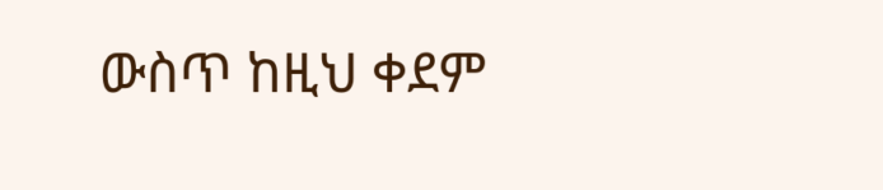ውስጥ ከዚህ ቀደም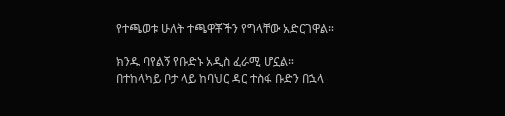የተጫወቱ ሁለት ተጫዋቾችን የግላቸው አድርገዋል።

ክንዱ ባየልኝ የቡድኑ አዲስ ፈራሚ ሆኗል። በተከላካይ ቦታ ላይ ከባህር ዳር ተስፋ ቡድን በኋላ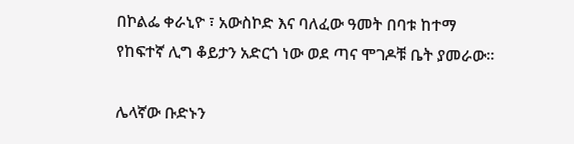በኮልፌ ቀራኒዮ ፣ አውስኮድ እና ባለፈው ዓመት በባቱ ከተማ የከፍተኛ ሊግ ቆይታን አድርጎ ነው ወደ ጣና ሞገዶቹ ቤት ያመራው።

ሌላኛው ቡድኑን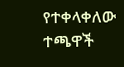የተቀላቀለው ተጫዋች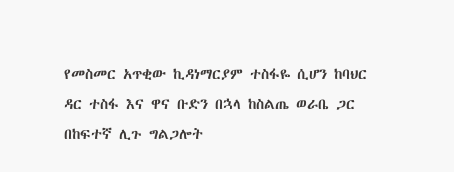የመስመር አጥቂው ኪዳነማርያም ተስፋዬ ሲሆን ከባህር ዳር ተስፋ እና ዋና ቡድን በኋላ ከስልጤ ወራቤ ጋር በከፍተኛ ሊጉ ግልጋሎት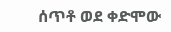ሰጥቶ ወደ ቀድሞው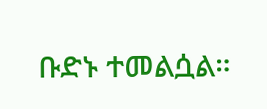ቡድኑ ተመልሷል።